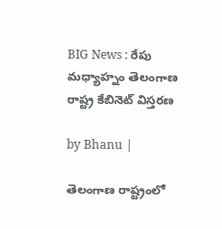BIG News : రేపు మధ్యాహ్నం తెలంగాణ రాష్ట్ర కేబినెట్ విస్తరణ

by Bhanu |

తెలంగాణ రాష్ట్రంలో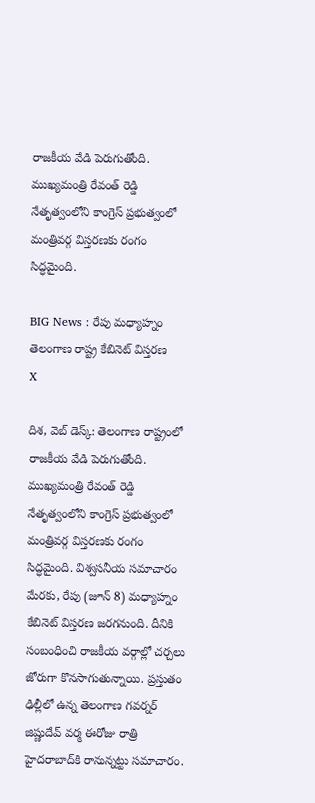రాజకీయ వేడి పెరుగుతోంది. ముఖ్యమంత్రి రేవంత్ రెడ్డి నేతృత్వంలోని కాంగ్రెస్ ప్రభుత్వంలో మంత్రివర్గ విస్తరణకు రంగం సిద్ధమైంది.

BIG News : రేపు మధ్యాహ్నం తెలంగాణ రాష్ట్ర కేబినెట్ విస్తరణ
X

దిశ, వెబ్ డెస్క్: తెలంగాణ రాష్ట్రంలో రాజకీయ వేడి పెరుగుతోంది. ముఖ్యమంత్రి రేవంత్ రెడ్డి నేతృత్వంలోని కాంగ్రెస్ ప్రభుత్వంలో మంత్రివర్గ విస్తరణకు రంగం సిద్ధమైంది. విశ్వసనీయ సమాచారం మేరకు, రేపు (జూన్ 8) మధ్యాహ్నం కేబినెట్‌ విస్తరణ జరగనుంది. దీనికి సంబంధించి రాజకీయ వర్గాల్లో చర్చలు జోరుగా కొనసాగుతున్నాయి. ప్రస్తుతం ఢిల్లీలో ఉన్న తెలంగాణ గవర్నర్ జిష్ణుదేవ్ వర్మ ఈరోజు రాత్రి హైదరాబాద్‌కి రానున్నట్టు సమాచారం.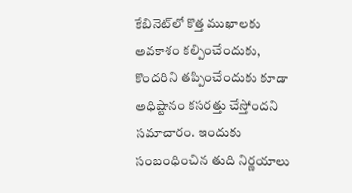కేబినెట్‌లో కొత్త ముఖాలకు అవకాశం కల్పించేందుకు, కొందరిని తప్పించేందుకు కూడా అధిష్టానం కసరత్తు చేస్తోందని సమాచారం. ఇందుకు సంబంధించిన తుది నిర్ణయాలు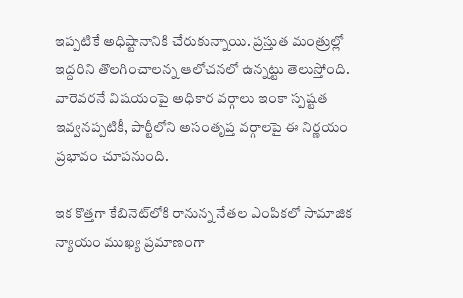ఇప్పటికే అధిష్టానానికి చేరుకున్నాయి. ప్రస్తుత మంత్రుల్లో ఇద్దరిని తొలగించాలన్న ఆలోచనలో ఉన్నట్టు తెలుస్తోంది. వారెవరనే విషయంపై అధికార వర్గాలు ఇంకా స్పష్టత ఇవ్వనప్పటికీ, పార్టీలోని అసంతృప్త వర్గాలపై ఈ నిర్ణయం ప్రభావం చూపనుంది.

ఇక కొత్తగా కేబినెట్‌లోకి రానున్న నేతల ఎంపికలో సామాజిక న్యాయం ముఖ్య ప్రమాణంగా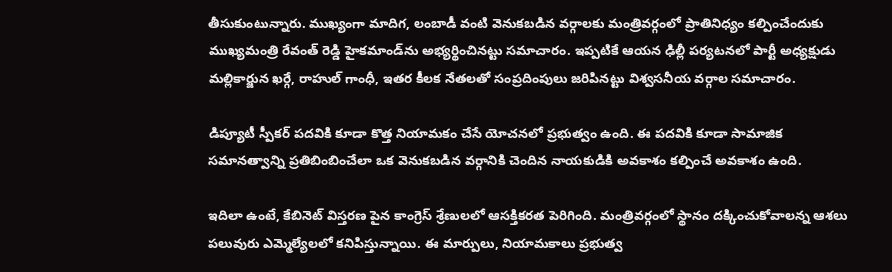తీసుకుంటున్నారు. ముఖ్యంగా మాదిగ, లంబాడీ వంటి వెనుకబడిన వర్గాలకు మంత్రివర్గంలో ప్రాతినిధ్యం కల్పించేందుకు ముఖ్యమంత్రి రేవంత్ రెడ్డి హైకమాండ్‌ను అభ్యర్థించినట్టు సమాచారం. ఇప్పటికే ఆయన ఢిల్లీ పర్యటనలో పార్టీ అధ్యక్షుడు మల్లికార్జున ఖర్గే, రాహుల్ గాంధీ, ఇతర కీలక నేతలతో సంప్రదింపులు జరిపినట్టు విశ్వసనీయ వర్గాల సమాచారం.

డిప్యూటీ స్పీకర్ పదవికి కూడా కొత్త నియామకం చేసే యోచనలో ప్రభుత్వం ఉంది. ఈ పదవికి కూడా సామాజిక సమానత్వాన్ని ప్రతిబింబించేలా ఒక వెనుకబడిన వర్గానికి చెందిన నాయకుడికి అవకాశం కల్పించే అవకాశం ఉంది.

ఇదిలా ఉంటే, కేబినెట్ విస్తరణ పైన కాంగ్రెస్ శ్రేణులలో ఆసక్తికరత పెరిగింది. మంత్రివర్గంలో స్థానం దక్కించుకోవాలన్న ఆశలు పలువురు ఎమ్మెల్యేలలో కనిపిస్తున్నాయి. ఈ మార్పులు, నియామకాలు ప్రభుత్వ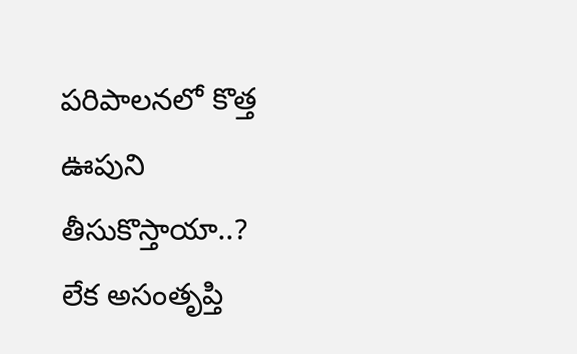పరిపాలనలో కొత్త ఊపుని తీసుకొస్తాయా..? లేక అసంతృప్తి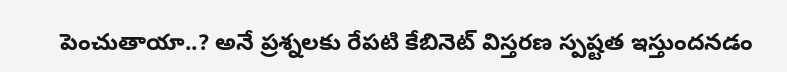పెంచుతాయా..? అనే ప్రశ్నలకు రేపటి కేబినెట్ విస్తరణ స్పష్టత ఇస్తుందనడం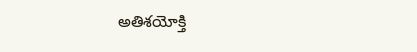అతిశయోక్తి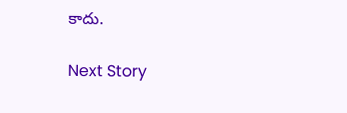కాదు.

Next Story